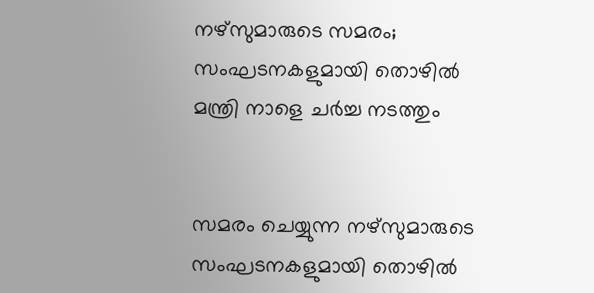നഴ്‌സുമാരുടെ സമരം; സംഘടനകളുമായി തൊഴില്‍ മന്ത്രി നാളെ ചര്‍ച്ച നടത്തും


സമരം ചെയ്യുന്ന നഴ്‌സുമാരുടെ സംഘടനകളുമായി തൊഴില്‍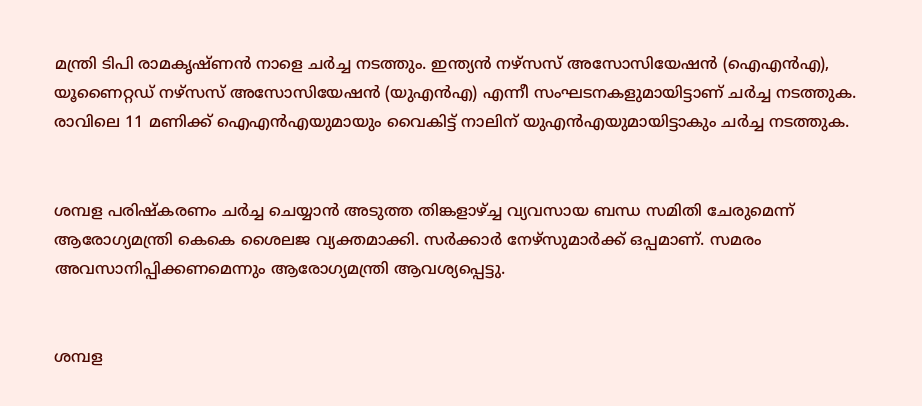മന്ത്രി ടിപി രാമകൃഷ്ണന്‍ നാളെ ചര്‍ച്ച നടത്തും. ഇന്ത്യന്‍ നഴ്‌സസ് അസോസിയേഷന്‍ (ഐഎന്‍എ), യൂണൈറ്റഡ് നഴ്‌സസ് അസോസിയേഷന്‍ (യുഎന്‍എ) എന്നീ സംഘടനകളുമായിട്ടാണ് ചര്‍ച്ച നടത്തുക. രാവിലെ 11 മണിക്ക് ഐഎന്‍എയുമായും വൈകിട്ട് നാലിന് യുഎന്‍എയുമായിട്ടാകും ചര്‍ച്ച നടത്തുക.


ശമ്പള പരിഷ്‌കരണം ചര്‍ച്ച ചെയ്യാന്‍ അടുത്ത തിങ്കളാഴ്ച്ച വ്യവസായ ബന്ധ സമിതി ചേരുമെന്ന് ആരോഗ്യമന്ത്രി കെകെ ശൈലജ വ്യക്തമാക്കി. സര്‍ക്കാര്‍ നേഴ്‌സുമാര്‍ക്ക് ഒപ്പമാണ്. സമരം അവസാനിപ്പിക്കണമെന്നും ആരോഗ്യമന്ത്രി ആവശ്യപ്പെട്ടു.


ശമ്പള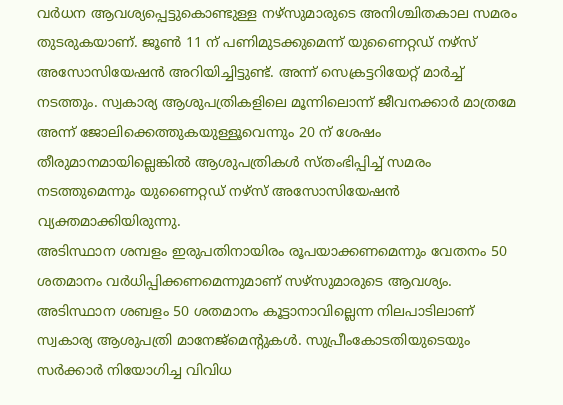വര്‍ധന ആവശ്യപ്പെട്ടുകൊണ്ടുള്ള നഴ്സുമാരുടെ അനിശ്ചിതകാല സമരം തുടരുകയാണ്. ജൂണ്‍ 11 ന് പണിമുടക്കുമെന്ന് യുണൈറ്റഡ് നഴ്സ് അസോസിയേഷന്‍ അറിയിച്ചിട്ടുണ്ട്. അന്ന് സെക്രട്ടറിയേറ്റ് മാര്‍ച്ച് നടത്തും. സ്വകാര്യ ആശുപത്രികളിലെ മൂന്നിലൊന്ന് ജീവനക്കാര്‍ മാത്രമേ അന്ന് ജോലിക്കെത്തുകയുള്ളൂവെന്നും 20 ന് ശേഷം തീരുമാനമായില്ലെങ്കില്‍ ആശുപത്രികള്‍ സ്തംഭിപ്പിച്ച് സമരം നടത്തുമെന്നും യുണൈറ്റഡ് നഴ്സ് അസോസിയേഷന്‍ വ്യക്തമാക്കിയിരുന്നു.
അടിസ്ഥാന ശമ്പളം ഇരുപതിനായിരം രൂപയാക്കണമെന്നും വേതനം 50 ശതമാനം വര്‍ധിപ്പിക്കണമെന്നുമാണ് സഴ്സുമാരുടെ ആവശ്യം. അടിസ്ഥാന ശബളം 50 ശതമാനം കൂട്ടാനാവില്ലെന്ന നിലപാടിലാണ് സ്വകാര്യ ആശുപത്രി മാനേജ്മെന്റുകള്‍. സുപ്രീംകോടതിയുടെയും സര്‍ക്കാര്‍ നിയോഗിച്ച വിവിധ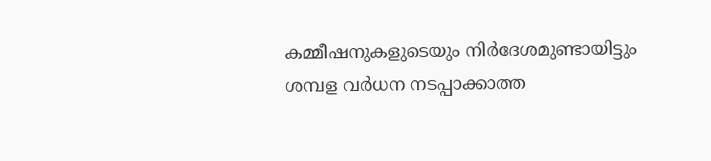കമ്മീഷനുകളുടെയും നിര്‍ദേശമുണ്ടായിട്ടും ശമ്പള വര്‍ധന നടപ്പാക്കാത്ത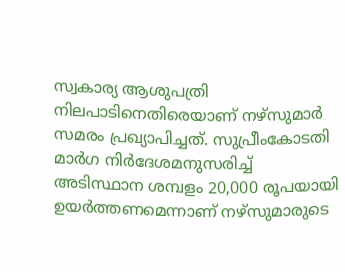സ്വകാര്യ ആശുപത്രി നിലപാടിനെതിരെയാണ് നഴ്‌സുമാര്‍ സമരം പ്രഖ്യാപിച്ചത്. സുപ്രീംകോടതി മാര്‍ഗ നിര്‍ദേശമനുസരിച്ച് അടിസ്ഥാന ശമ്പളം 20,000 രൂപയായി ഉയര്‍ത്തണമെന്നാണ് നഴ്‌സുമാരുടെ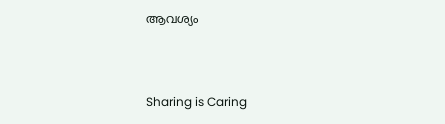ആവശ്യം



Sharing is Caring